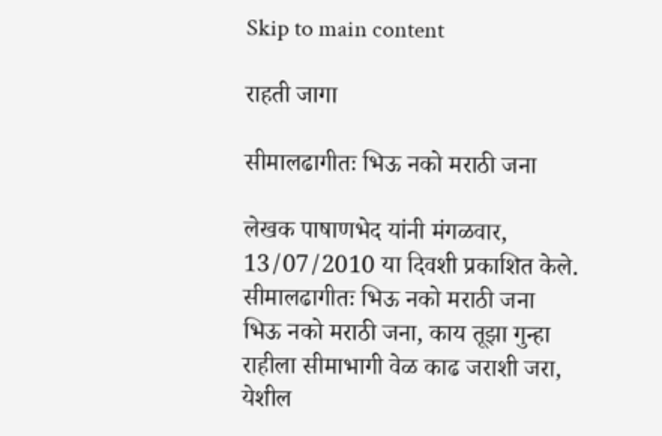Skip to main content

राहती जागा

सीमालढागीतः भिऊ नको मराठी जना

लेखक पाषाणभेद यांनी मंगळवार, 13/07/2010 या दिवशी प्रकाशित केले.
सीमालढागीतः भिऊ नको मराठी जना
भिऊ नको मराठी जना, काय तूझा गुन्हा राहीला सीमाभागी वेळ काढ जराशी जरा, येशील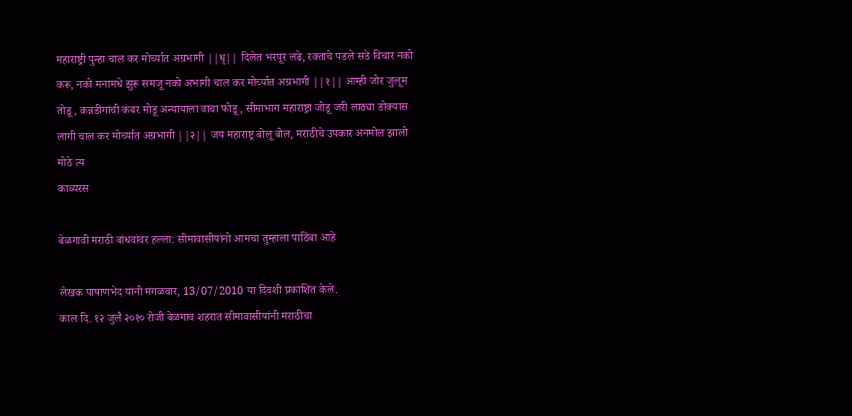महाराष्ट्री पुन्हा चाल कर मोर्च्यात अग्रभागी ||धृ|| दिलेत भरपूर लढे, रक्ताचे पडले सडे विचार नको करू, नको मनामधे झुरू समजू नको अभागी चाल कर मोर्च्यात अग्रभागी ||१|| आम्ही जोर जुलूम तोडू, कन्नडीगांची कंबर मोडू अन्यायाला वाचा फोडू, सीमाभाग महाराष्ट्रा जोडू जरी लाठ्या डोक्यास लागी चाल कर मोर्च्यात अग्रभागी ||२|| जय महाराष्ट्र बोलू बोल, मराठीचे उपकार अनमोल झालो मोठे त्य
काव्यरस

बेळगावी मराठी बांधवांवर हल्ला: सीमावासीयांनो आमचा तुम्हाला पाठिंबा आहे

लेखक पाषाणभेद यांनी मंगळवार, 13/07/2010 या दिवशी प्रकाशित केले.
काल दि. १२ जुलै २०१० रोजी बेळगाव शहरात सीमावासीयांनी मराठीचा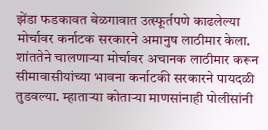झेंडा फडकावत बेळगावात उत्स्फूर्तपणे काढलेल्या मोर्चावर कर्नाटक सरकारने अमानुष लाठीमार केला. शांततेने चालणार्‍या मोर्चावर अचानक लाठीमार करून सीमावासीयांच्या भावना कर्नाटकी सरकारने पायदळी तुडवल्या. म्हातार्‍या कोतार्‍या माणसांनाही पोलीसांनी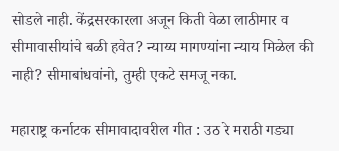सोडले नाही. केंद्रसरकारला अजून किती वेळा लाठीमार व सीमावासीयांचे बळी हवेत? न्याय्य मागण्यांना न्याय मिळेल की नाही? सीमाबांधवांनो, तुम्ही एकटे समजू नका.

महाराष्ट्र कर्नाटक सीमावादावरील गीत : उठ रे मराठी गड्या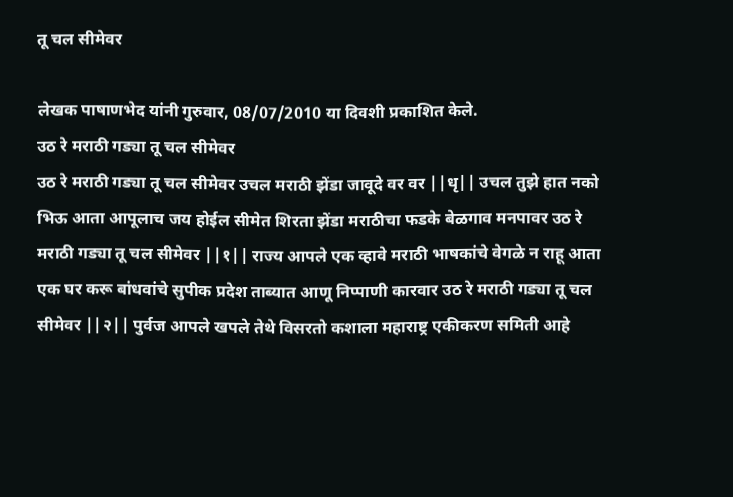तू चल सीमेवर

लेखक पाषाणभेद यांनी गुरुवार, 08/07/2010 या दिवशी प्रकाशित केले.
उठ रे मराठी गड्या तू चल सीमेवर
उठ रे मराठी गड्या तू चल सीमेवर उचल मराठी झेंडा जावूदे वर वर ||धृ|| उचल तुझे हात नको भिऊ आता आपूलाच जय होईल सीमेत शिरता झेंडा मराठीचा फडके बेळगाव मनपावर उठ रे मराठी गड्या तू चल सीमेवर ||१|| राज्य आपले एक व्हावे मराठी भाषकांचे वेगळे न राहू आता एक घर करू बांधवांचे सुपीक प्रदेश ताब्यात आणू निप्पाणी कारवार उठ रे मराठी गड्या तू चल सीमेवर ||२|| पुर्वज आपले खपले तेथे विसरतो कशाला महाराष्ट्र एकीकरण समिती आहे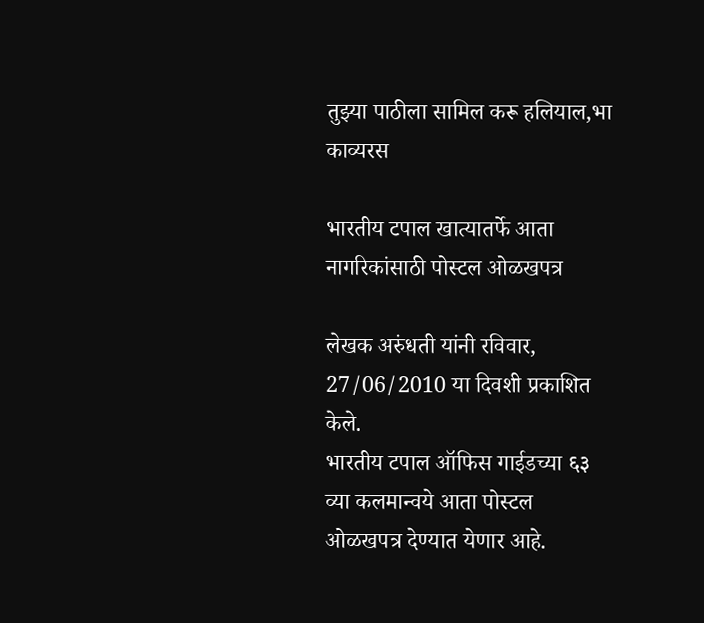तुझ्या पाठीला सामिल करू हलियाल,भा
काव्यरस

भारतीय टपाल खात्यातर्फे आता नागरिकांसाठी पोस्टल ओळखपत्र

लेखक अरुंधती यांनी रविवार, 27/06/2010 या दिवशी प्रकाशित केले.
भारतीय टपाल ऑफिस गाईडच्या ६३ व्या कलमान्वये आता पोस्टल ओळखपत्र देण्यात येणार आहे.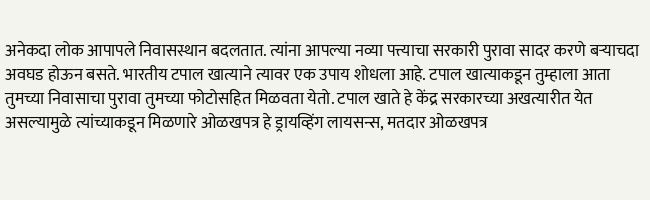अनेकदा लोक आपापले निवासस्थान बदलतात. त्यांना आपल्या नव्या पत्त्याचा सरकारी पुरावा सादर करणे बर्‍याचदा अवघड होऊन बसते. भारतीय टपाल खात्याने त्यावर एक उपाय शोधला आहे. टपाल खात्याकडून तुम्हाला आता तुमच्या निवासाचा पुरावा तुमच्या फोटोसहित मिळवता येतो. टपाल खाते हे केंद्र सरकारच्या अखत्यारीत येत असल्यामुळे त्यांच्याकडून मिळणारे ओळखपत्र हे ड्रायव्हिंग लायसन्स, मतदार ओळखपत्र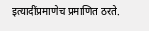इत्यादींप्रमाणेच प्रमाणित ठरते.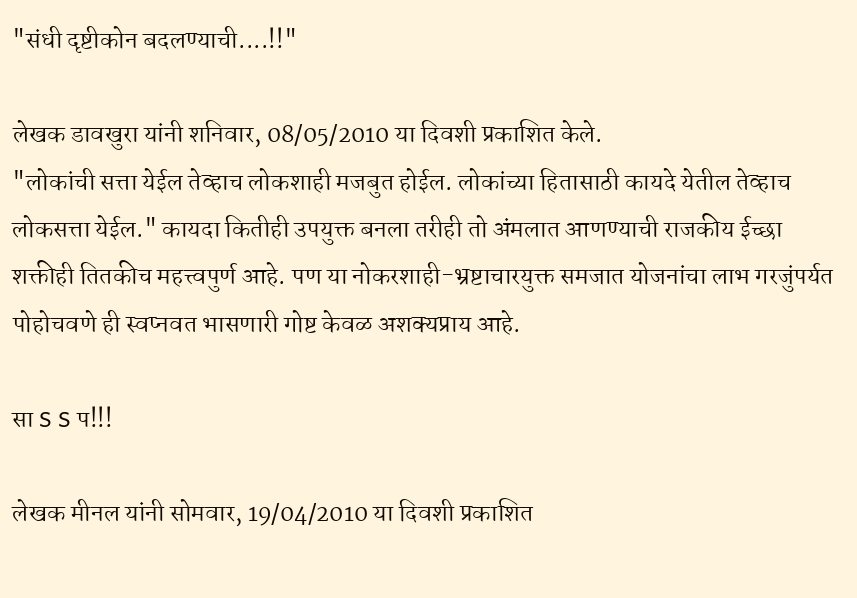"संधी दृष्टीकोन बदलण्याची....!!"

लेखक डावखुरा यांनी शनिवार, 08/05/2010 या दिवशी प्रकाशित केले.
"लोकांची सत्ता येईल तेव्हाच लोकशाही मजबुत होईल. लोकांच्या हितासाठी कायदे येतील तेव्हाच लोकसत्ता येईल." कायदा कितीही उपयुक्त बनला तरीही तो अंमलात आणण्याची राजकीय ईच्छा शक्तीही तितकीच महत्त्वपुर्ण आहे. पण या नोकरशाही-भ्रष्टाचारयुक्त समजात योजनांचा लाभ गरजुंपर्यत पोहोचवणे ही स्वप्नवत भासणारी गोष्ट केवळ अशक्यप्राय आहे.

सा S S प!!!

लेखक मीनल यांनी सोमवार, 19/04/2010 या दिवशी प्रकाशित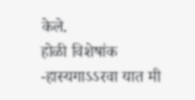केले.
होळी विशेषांक -हास्यगाऽऽरवा यात मी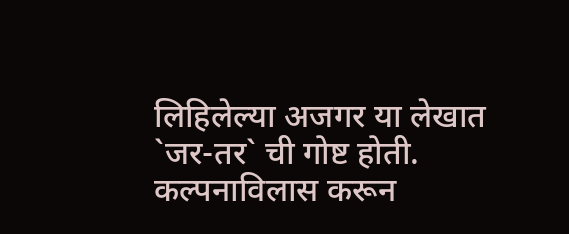लिहिलेल्या अजगर या लेखात `जर-तर` ची गोष्ट होती. कल्पनाविलास करून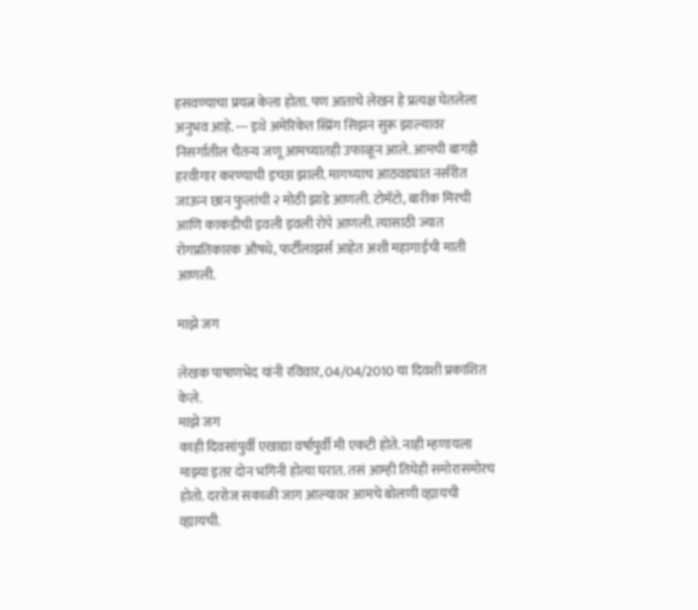हसवण्याचा प्रयत्न केला होता. पण आताचे लेखन हे प्रत्यक्ष घेतलेला अनुभव आहे. --- इथे अमेरिकेत स्प्रिंग सिझन सुरू झाल्यावर निसर्गातील चैतन्य जणू आमच्यातही उफाळून आले. आमची बागही हरवीगार करण्याची इच्छा झाली. मागच्याच आठवड्यात नर्सरीत जाऊन छान फुलांची २ मोठी झाडे आणली. टोमॅटो, बारीक मिरची आणि काकडीची इवली इवली रोपे आणली. त्यासाठी ज्यात रोगप्रतिकारक औषधे, फर्टीलाझर्स आहेत अशी महागाईची माती आणली.

माझे जग

लेखक पाषाणभेद यांनी रविवार, 04/04/2010 या दिवशी प्रकाशित केले.
माझे जग
काही दिवसांपुर्वी एखाद्या वर्षापुर्वी मी एकटी होते. नाही म्हणायला माझ्या इतर दोन भगिनी होत्या घरात. तसं आम्ही तिघेही समोरासमोरच होतो. दररोज सकाळी जाग आल्यावर आमचे बोलणी व्ह्यायची व्ह्यायची.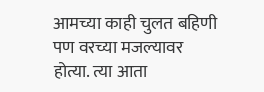आमच्या काही चुलत बहिणी पण वरच्या मजल्यावर होत्या. त्या आता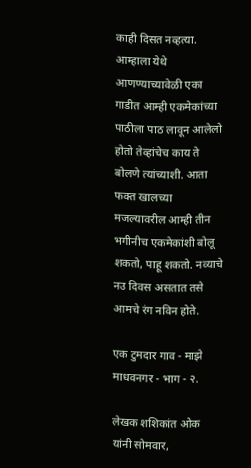काही दिसत नव्हत्या. आम्हाला येथे आणण्याच्यावेळी एका गाडीत आम्ही एकमेकांच्या पाठीला पाठ लावून आलेलो होतो तेव्हांचेच काय ते बोलणे त्यांच्याशी. आता फक्त खालच्या मजल्यावरील आम्ही तीन भगीनीच एकमेकांशी बोलू शकतो, पाहू शकतो. नव्याचे नउ दिवस असतात तसे आमचे रंग नविन होते.

एक टुमदार गाव - माझे माधवनगर - भाग - २.

लेखक शशिकांत ओक यांनी सोमवार,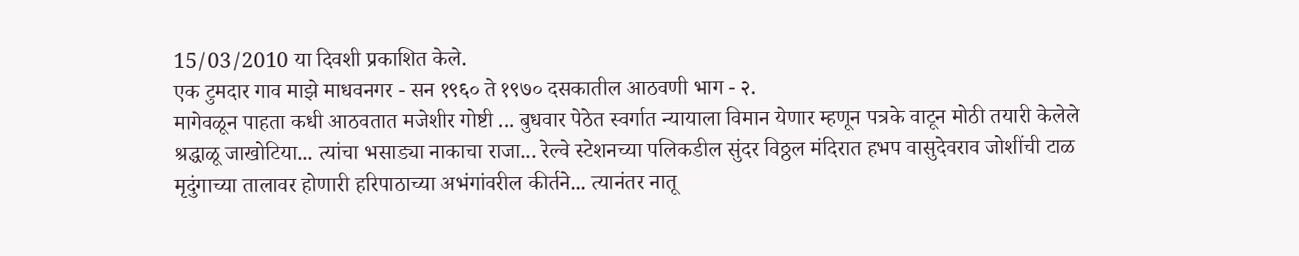15/03/2010 या दिवशी प्रकाशित केले.
एक टुमदार गाव माझे माधवनगर - सन १९६० ते १९७० दसकातील आठवणी भाग - २.
मागेवळून पाहता कधी आठवतात मजेशीर गोष्टी ... बुधवार पेठेत स्वर्गात न्यायाला विमान येणार म्हणून पत्रके वाटून मोठी तयारी केलेले श्रद्धाळू जाखोटिया... त्यांचा भसाड्या नाकाचा राजा... रेल्वे स्टेशनच्या पलिकडील सुंदर विठ्ठल मंदिरात हभप वासुदेवराव जोशींची टाळ मृदुंगाच्या तालावर होणारी हरिपाठाच्या अभंगांवरील कीर्तने... त्यानंतर नातू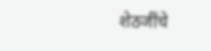शेठजींचे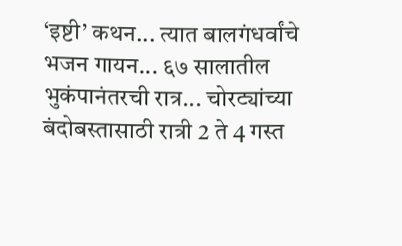‘इष्टी’ कथन... त्यात बालगंधर्वांचे भजन गायन... ६७ सालातील भुकंपानंतरची रात्र... चोरट्यांच्या बंदोबस्तासाठी रात्री 2 ते 4 गस्त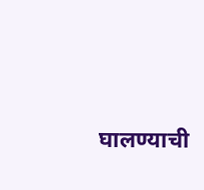घालण्याची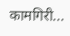कामगिरी...